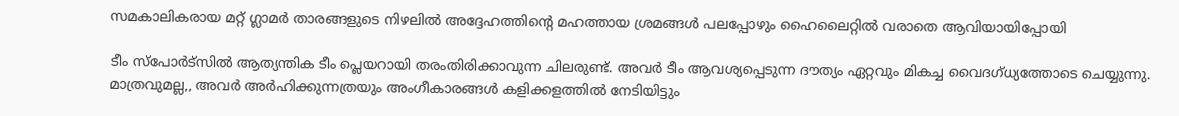സമകാലികരായ മറ്റ് ഗ്ലാമര്‍ താരങ്ങളുടെ നിഴലില്‍ അദ്ദേഹത്തിന്റെ മഹത്തായ ശ്രമങ്ങള്‍ പലപ്പോഴും ഹൈലൈറ്റില്‍ വരാതെ ആവിയായിപ്പോയി

ടീം സ്പോര്‍ട്സില്‍ ആത്യന്തിക ടീം പ്ലെയറായി തരംതിരിക്കാവുന്ന ചിലരുണ്ട്. അവര്‍ ടീം ആവശ്യപ്പെടുന്ന ദൗത്യം ഏറ്റവും മികച്ച വൈദഗ്ധ്യത്തോടെ ചെയ്യുന്നു. മാത്രവുമല്ല,, അവര്‍ അര്‍ഹിക്കുന്നത്രയും അംഗീകാരങ്ങള്‍ കളിക്കളത്തില്‍ നേടിയിട്ടും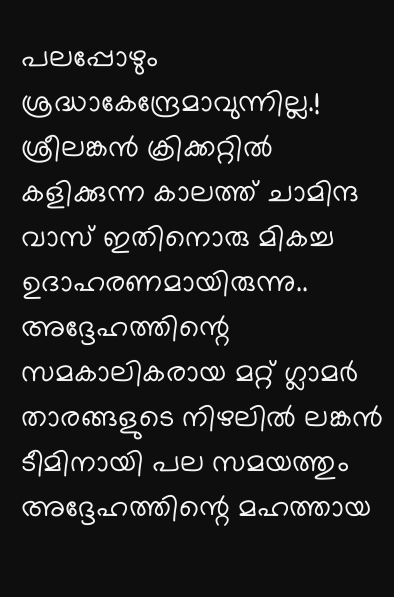പലപ്പോഴും ശ്രദ്ധാകേന്ദ്രേമാവുന്നില്ല.! ശ്രീലങ്കന്‍ ക്രിക്കറ്റില്‍ കളിക്കുന്ന കാലത്ത് ചാമിന്ദ വാസ് ഇതിനൊരു മികച്ച ഉദാഹരണമായിരുന്നു.. അദ്ദേഹത്തിന്റെ സമകാലികരായ മറ്റ് ഗ്ലാമര്‍ താരങ്ങളുടെ നിഴലില്‍ ലങ്കന്‍ ടീമിനായി പല സമയത്തും അദ്ദേഹത്തിന്റെ മഹത്തായ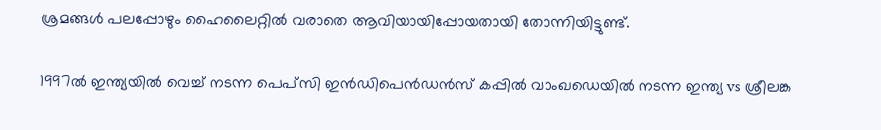ശ്രമങ്ങള്‍ പലപ്പോഴും ഹൈലൈറ്റില്‍ വരാതെ ആവിയായിപ്പോയതായി തോന്നിയിട്ടുണ്ട്.

1997ല്‍ ഇന്ത്യയില്‍ വെച്ച് നടന്ന പെപ്‌സി ഇന്‍ഡിപെന്‍ഡന്‍സ് കപ്പില്‍ വാംഖഡെയില്‍ നടന്ന ഇന്ത്യ vs ശ്രീലങ്ക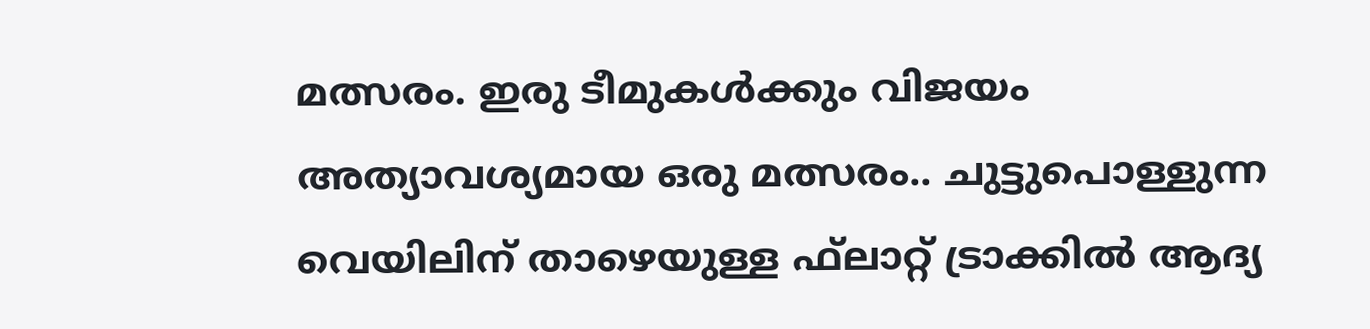മത്സരം. ഇരു ടീമുകള്‍ക്കും വിജയം അത്യാവശ്യമായ ഒരു മത്സരം.. ചുട്ടുപൊള്ളുന്ന വെയിലിന് താഴെയുള്ള ഫ്‌ലാറ്റ് ട്രാക്കില്‍ ആദ്യ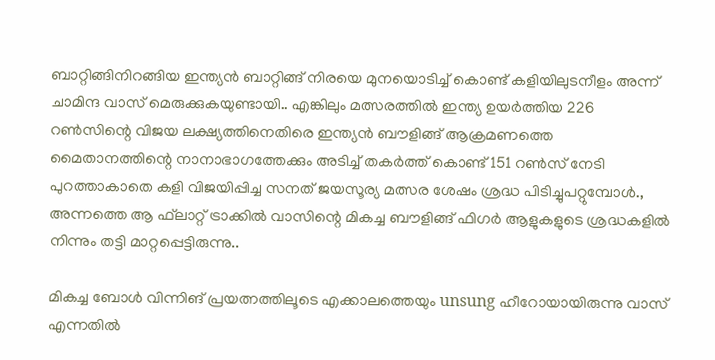ബാറ്റിങ്ങിനിറങ്ങിയ ഇന്ത്യന്‍ ബാറ്റിങ്ങ് നിരയെ മുനയൊടിച്ച് കൊണ്ട് കളിയിലുടനീളം അന്ന് ചാമിന്ദ വാസ് മെരുക്കുകയുണ്ടായി.. എങ്കിലും മത്സരത്തില്‍ ഇന്ത്യ ഉയര്‍ത്തിയ 226 റണ്‍സിന്റെ വിജയ ലക്ഷ്യത്തിനെതിരെ ഇന്ത്യന്‍ ബൗളിങ്ങ് ആക്രമണത്തെ മൈതാനത്തിന്റെ നാനാഭാഗത്തേക്കും അടിച്ച് തകര്‍ത്ത് കൊണ്ട് 151 റണ്‍സ് നേടി പുറത്താകാതെ കളി വിജയിപ്പിച്ച സനത് ജയസൂര്യ മത്സര ശേഷം ശ്രദ്ധ പിടിച്ചുപറ്റുമ്പോള്‍., അന്നത്തെ ആ ഫ്‌ലാറ്റ് ട്രാക്കില്‍ വാസിന്റെ മികച്ച ബൗളിങ്ങ് ഫിഗര്‍ ആളുകളുടെ ശ്രദ്ധകളില്‍ നിന്നും തട്ടി മാറ്റപ്പെട്ടിരുന്നു..

മികച്ച ബോള്‍ വിന്നിങ് പ്രയത്നത്തിലൂടെ എക്കാലത്തെയും unsung ഹീറോയായിരുന്നു വാസ് എന്നതില്‍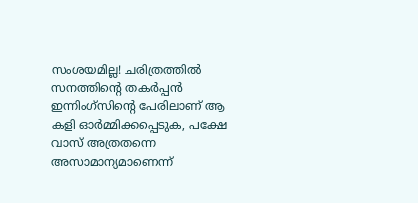സംശയമില്ല! ചരിത്രത്തില്‍ സനത്തിന്റെ തകര്‍പ്പന്‍ ഇന്നിംഗ്സിന്റെ പേരിലാണ് ആ കളി ഓര്‍മ്മിക്കപ്പെടുക, പക്ഷേ വാസ് അത്രതന്നെ അസാമാന്യമാണെന്ന്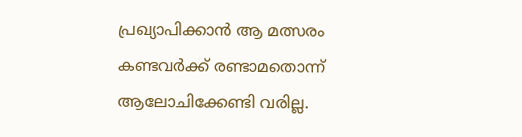പ്രഖ്യാപിക്കാന്‍ ആ മത്സരം കണ്ടവര്‍ക്ക് രണ്ടാമതൊന്ന് ആലോചിക്കേണ്ടി വരില്ല.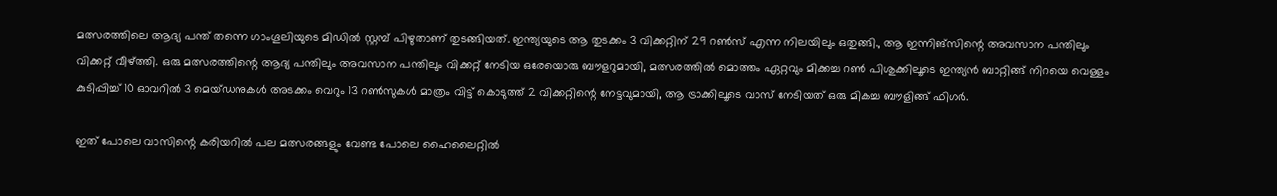മത്സരത്തിലെ ആദ്യ പന്ത് തന്നെ ഗാംഗൂലിയുടെ മിഡില്‍ സ്റ്റമ്പ് പിഴുതാണ് തുടങ്ങിയത്. ഇന്ത്യയുടെ ആ തുടക്കം 3 വിക്കറ്റിന് 29 റണ്‍സ് എന്ന നിലയിലും ഒതുങ്ങി., ആ ഇന്നിങ്‌സിന്റെ അവസാന പന്തിലും വിക്കറ്റ് വീഴ്ത്തി. ഒരു മത്സരത്തിന്റെ ആദ്യ പന്തിലും അവസാന പന്തിലും വിക്കറ്റ് നേടിയ ഒരേയൊരു ബൗളറുമായി, മത്സരത്തില്‍ മൊത്തം ഏറ്റവും മിക്കച്ച റണ്‍ പിശുക്കിലൂടെ ഇന്ത്യന്‍ ബാറ്റിങ്ങ് നിറയെ വെള്ളം കുടിപ്പിച്ച് 10 ഓവറില്‍ 3 മെയ്ഡനുകള്‍ അടക്കം വെറും 13 റണ്‍സുകള്‍ മാത്രം വിട്ട് കൊടുത്ത് 2 വിക്കറ്റിന്റെ നേട്ടവുമായി, ആ ട്രാക്കിലൂടെ വാസ് നേടിയത് ഒരു മികച്ച ബൗളിങ്ങ് ഫിഗര്‍.

ഇത് പോലെ വാസിന്റെ കരിയറില്‍ പല മത്സരങ്ങളും വേണ്ട പോലെ ഹൈലൈറ്റില്‍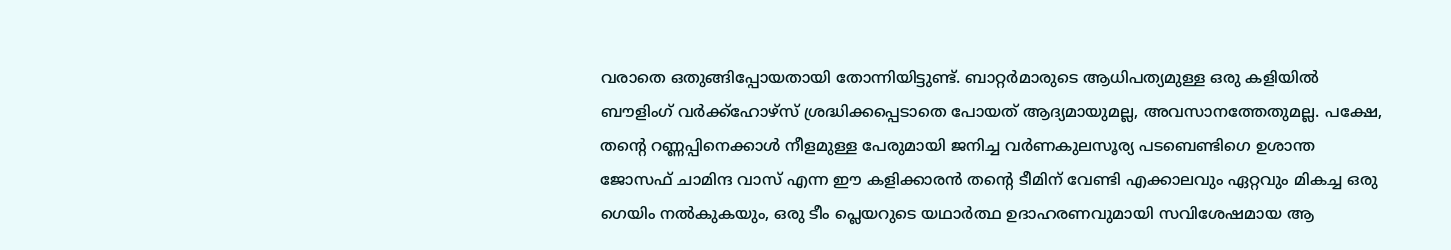വരാതെ ഒതുങ്ങിപ്പോയതായി തോന്നിയിട്ടുണ്ട്. ബാറ്റര്‍മാരുടെ ആധിപത്യമുള്ള ഒരു കളിയില്‍ ബൗളിംഗ് വര്‍ക്ക്‌ഹോഴ്‌സ് ശ്രദ്ധിക്കപ്പെടാതെ പോയത് ആദ്യമായുമല്ല, അവസാനത്തേതുമല്ല. പക്ഷേ, തന്റെ റണ്ണപ്പിനെക്കാള്‍ നീളമുള്ള പേരുമായി ജനിച്ച വര്‍ണകുലസൂര്യ പടബെണ്ടിഗെ ഉശാന്ത ജോസഫ് ചാമിന്ദ വാസ് എന്ന ഈ കളിക്കാരന്‍ തന്റെ ടീമിന് വേണ്ടി എക്കാലവും ഏറ്റവും മികച്ച ഒരു ഗെയിം നല്‍കുകയും, ഒരു ടീം പ്ലെയറുടെ യഥാര്‍ത്ഥ ഉദാഹരണവുമായി സവിശേഷമായ ആ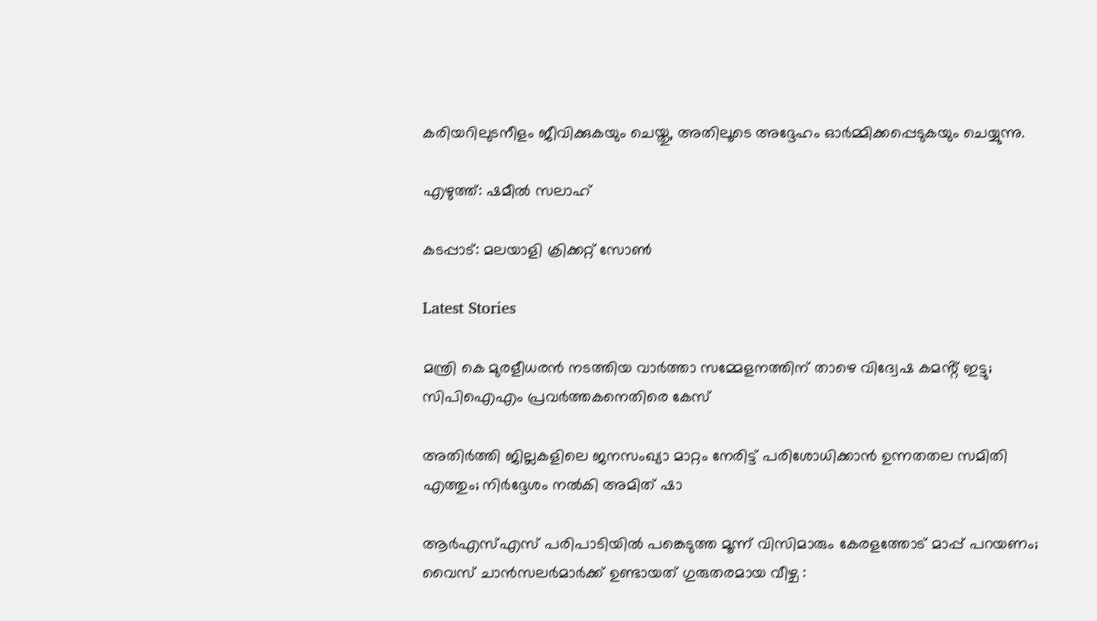കരിയറിലുടനീളം ജീവിക്കുകയും ചെയ്തു, അതിലൂടെ അദ്ദേഹം ഓര്‍മ്മിക്കപ്പെടുകയും ചെയ്യുന്നു.

എഴുത്ത്: ഷമീല്‍ സലാഹ്

കടപ്പാട്: മലയാളി ക്രിക്കറ്റ് സോണ്‍

Latest Stories

മന്ത്രി കെ മുരളീധരൻ നടത്തിയ വാർത്താ സമ്മേളനത്തിന് താഴെ വിദ്വേഷ കമൻ്റ് ഇട്ടു; സിപിഐഎം പ്രവർത്തകനെതിരെ കേസ്

അതിർത്തി ജില്ലകളിലെ ജനസംഖ്യാ മാറ്റം നേരിട്ട് പരിശോധിക്കാൻ ഉന്നതതല സമിതി എത്തും; നിർദ്ദേശം നൽകി അമിത് ഷാ

ആർഎസ്എസ് പരിപാടിയിൽ പങ്കെടുത്ത മൂന്ന് വിസിമാരും കേരളത്തോട് മാപ്പ് പറയണം; വൈസ് ചാൻസലർമാർക്ക് ഉണ്ടായത് ഗുരുതരമായ വീഴ്ച :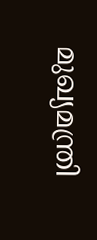മുഖ്യമന്ത്രി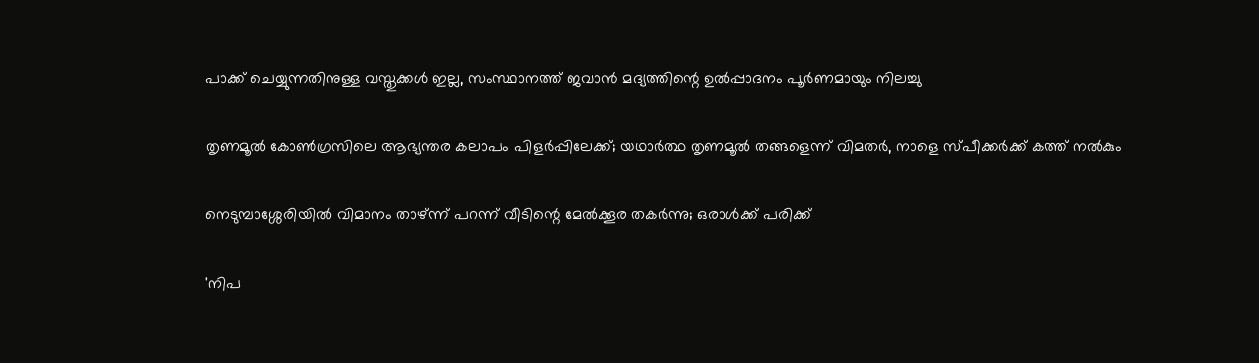പാക്ക് ചെയ്യുന്നതിനുള്ള വസ്തുക്കള്‍ ഇല്ല, സംസ്ഥാനത്ത് ജവാന്‍ മദ്യത്തിന്റെ ഉല്‍പ്പാദനം പൂര്‍ണമായും നിലച്ചു

തൃണമൂൽ കോൺഗ്രസിലെ ആഭ്യന്തര കലാപം പിളർപ്പിലേക്ക്; യഥാർത്ഥ തൃണമൂൽ തങ്ങളെന്ന് വിമതർ, നാളെ സ്പീക്കർക്ക് കത്ത് നൽകും

നെടുമ്പാശ്ശേരിയില്‍ വിമാനം താഴ്ന്ന് പറന്ന് വീടിന്റെ മേല്‍ക്കൂര തകര്‍ന്നു; ഒരാള്‍ക്ക് പരിക്ക്

'നിപ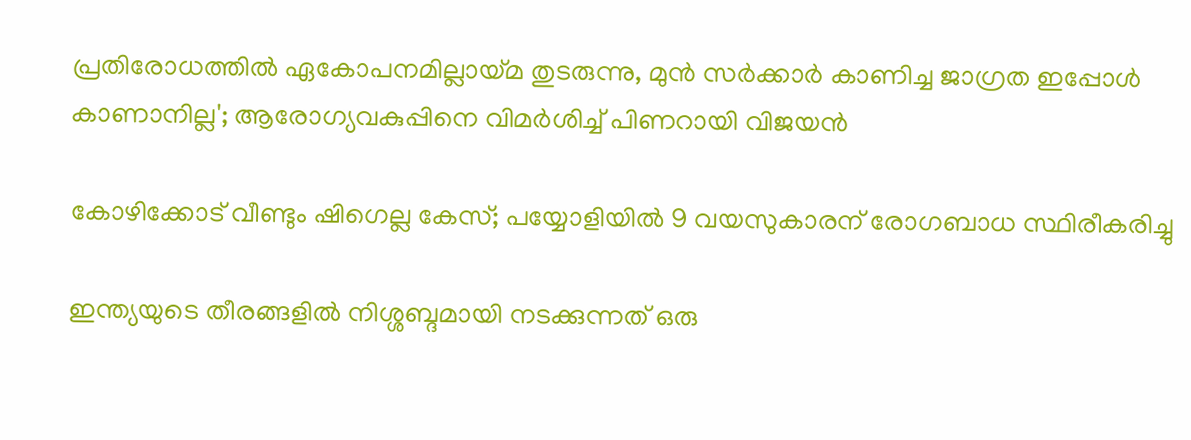പ്രതിരോധത്തില്‍ ഏകോപനമില്ലായ്മ തുടരുന്നു, മുന്‍ സര്‍ക്കാര്‍ കാണിച്ച ജാഗ്രത ഇപ്പോള്‍ കാണാനില്ല'; ആരോഗ്യവകുപ്പിനെ വിമർശിച്ച് പിണറായി വിജയന്‍

കോഴിക്കോട് വീണ്ടും ഷിഗെല്ല കേസ്; പയ്യോളിയിൽ 9 വയസുകാരന് രോഗബാധ സ്ഥിരീകരിച്ചു

ഇന്ത്യയുടെ തീരങ്ങളിൽ നിശ്ശബ്ദമായി നടക്കുന്നത് ഒരു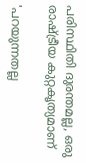പരിസ്ഥിതി ദുരന്തമല്ല, ഒരു രാഷ്ട്രീയ കുറ്റകൃത്യമാണ്

'പറയുന്നതല്ല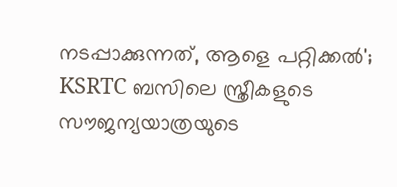നടപ്പാക്കുന്നത്, ആളെ പറ്റിക്കൽ'; KSRTC ബസിലെ സ്ത്രീകളുടെ സൗജന്യയാത്രയുടെ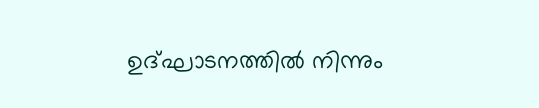ഉദ്‌ഘാടനത്തിൽ നിന്നും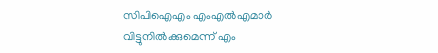സിപിഐഎം എംഎൽഎമാർ വിട്ടുനിൽക്കുമെന്ന് എം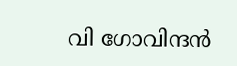വി ഗോവിന്ദൻ